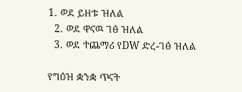1. ወደ ይዘቱ ዝለል
  2. ወደ ዋናዉ ገፅ ዝለል
  3. ወደ ተጨማሪ የDW ድረ-ገፅ ዝለል

የግዕዝ ቋንቋ ጥናት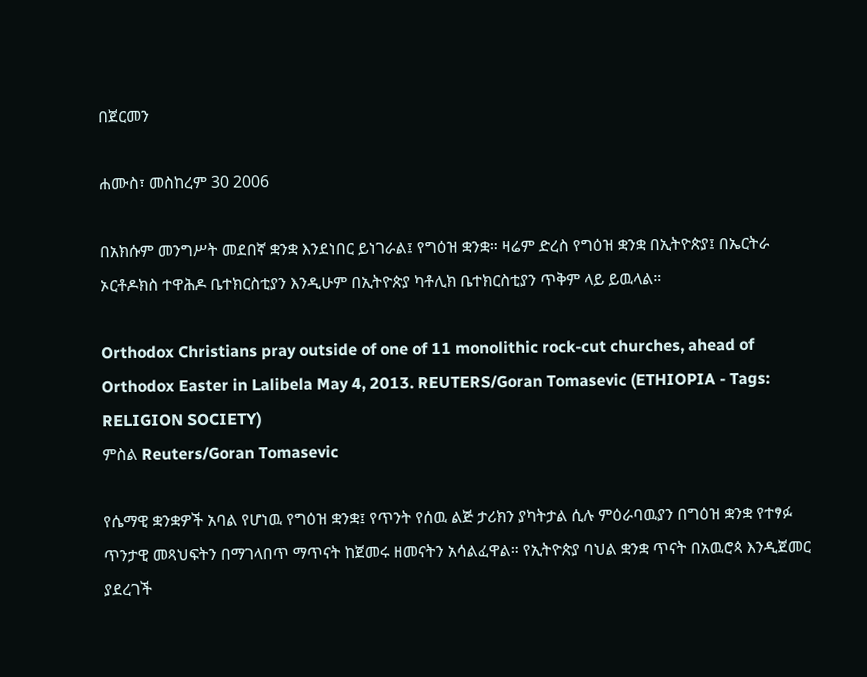በጀርመን

ሐሙስ፣ መስከረም 30 2006

በአክሱም መንግሥት መደበኛ ቋንቋ እንደነበር ይነገራል፤ የግዕዝ ቋንቋ። ዛሬም ድረስ የግዕዝ ቋንቋ በኢትዮጵያ፤ በኤርትራ ኦርቶዶክስ ተዋሕዶ ቤተክርስቲያን እንዲሁም በኢትዮጵያ ካቶሊክ ቤተክርስቲያን ጥቅም ላይ ይዉላል።

Orthodox Christians pray outside of one of 11 monolithic rock-cut churches, ahead of Orthodox Easter in Lalibela May 4, 2013. REUTERS/Goran Tomasevic (ETHIOPIA - Tags: RELIGION SOCIETY)
ምስል Reuters/Goran Tomasevic

የሴማዊ ቋንቋዎች አባል የሆነዉ የግዕዝ ቋንቋ፤ የጥንት የሰዉ ልጅ ታሪክን ያካትታል ሲሉ ምዕራባዉያን በግዕዝ ቋንቋ የተፃፉ ጥንታዊ መጻህፍትን በማገላበጥ ማጥናት ከጀመሩ ዘመናትን አሳልፈዋል። የኢትዮጵያ ባህል ቋንቋ ጥናት በአዉሮጳ እንዲጀመር ያደረገች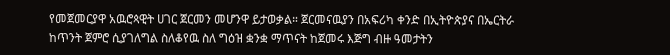የመጀመርያዋ አዉሮጳዊት ሀገር ጀርመን መሆንዋ ይታወቃል። ጀርመናዉያን በአፍሪካ ቀንድ በኢትዮጵያና በኤርትራ ከጥንት ጀምሮ ሲያገለግል ስለቆየዉ ስለ ግዕዝ ቋንቋ ማጥናት ከጀመሩ እጅግ ብዙ ዓመታትን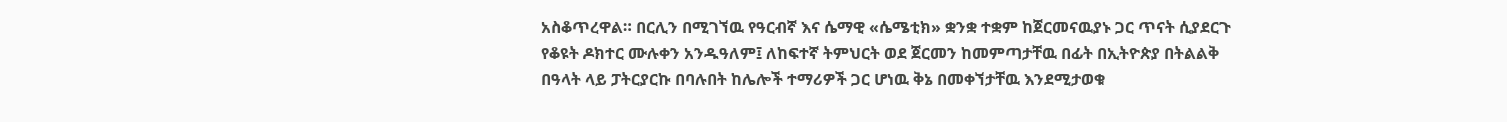አስቆጥረዋል። በርሊን በሚገኘዉ የዓርብኛ እና ሴማዊ «ሴሜቲክ» ቋንቋ ተቋም ከጀርመናዉያኑ ጋር ጥናት ሲያደርጉ የቆዩት ዶክተር ሙሉቀን አንዱዓለም፤ ለከፍተኛ ትምህርት ወደ ጀርመን ከመምጣታቸዉ በፊት በኢትዮጵያ በትልልቅ በዓላት ላይ ፓትርያርኩ በባሉበት ከሌሎች ተማሪዎች ጋር ሆነዉ ቅኔ በመቀኘታቸዉ እንደሚታወቁ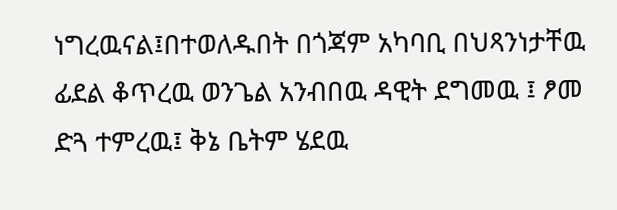ነግረዉናል፤በተወለዱበት በጎጃም አካባቢ በህጻንነታቸዉ ፊደል ቆጥረዉ ወንጌል አንብበዉ ዳዊት ደግመዉ ፤ ፆመ ድጓ ተምረዉ፤ ቅኔ ቤትም ሄደዉ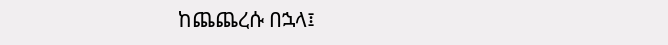ከጨጨረሱ በኋላ፤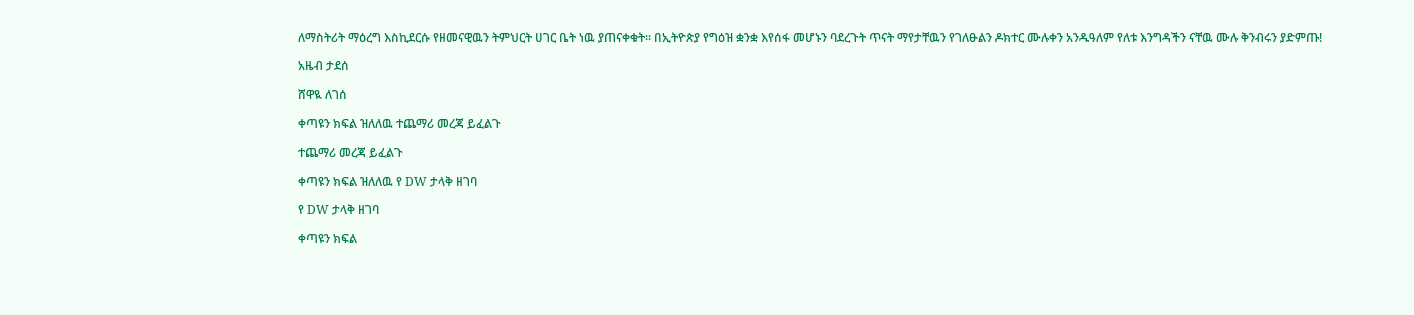ለማስትሪት ማዕረግ እስኪደርሱ የዘመናዊዉን ትምህርት ሀገር ቤት ነዉ ያጠናቀቁት። በኢትዮጵያ የግዕዝ ቋንቋ እየሰፋ መሆኑን ባደረጉት ጥናት ማየታቸዉን የገለፁልን ዶክተር ሙሉቀን አንዱዓለም የለቱ እንግዳችን ናቸዉ ሙሉ ቅንብሩን ያድምጡ!

አዜብ ታደሰ

ሸዋዪ ለገሰ

ቀጣዩን ክፍል ዝለለዉ ተጨማሪ መረጃ ይፈልጉ

ተጨማሪ መረጃ ይፈልጉ

ቀጣዩን ክፍል ዝለለዉ የ DW ታላቅ ዘገባ

የ DW ታላቅ ዘገባ

ቀጣዩን ክፍል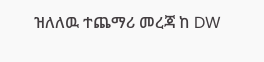ዝለለዉ ተጨማሪ መረጃ ከ DW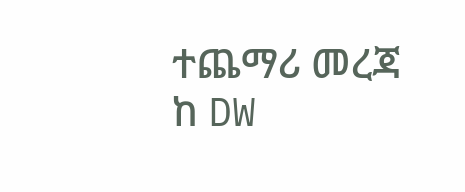ተጨማሪ መረጃ ከ DW